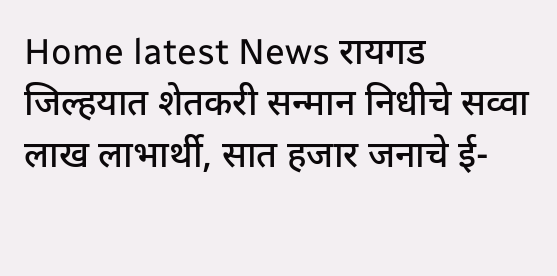Home latest News रायगड जिल्हयात शेतकरी सन्मान निधीचे सव्वा लाख लाभार्थी, सात हजार जनाचे ई-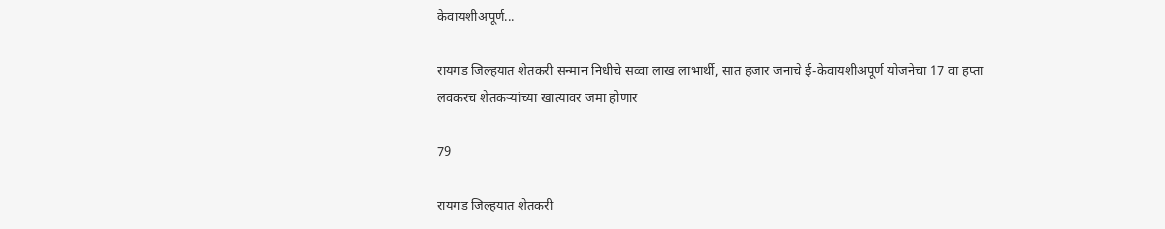केवायशीअपूर्ण...

रायगड जिल्हयात शेतकरी सन्मान निधीचे सव्वा लाख लाभार्थी, सात हजार जनाचे ई-केवायशीअपूर्ण योजनेचा 17 वा हप्ता लवकरच शेतकऱ्यांच्या खात्यावर जमा होणार

79

रायगड जिल्हयात शेतकरी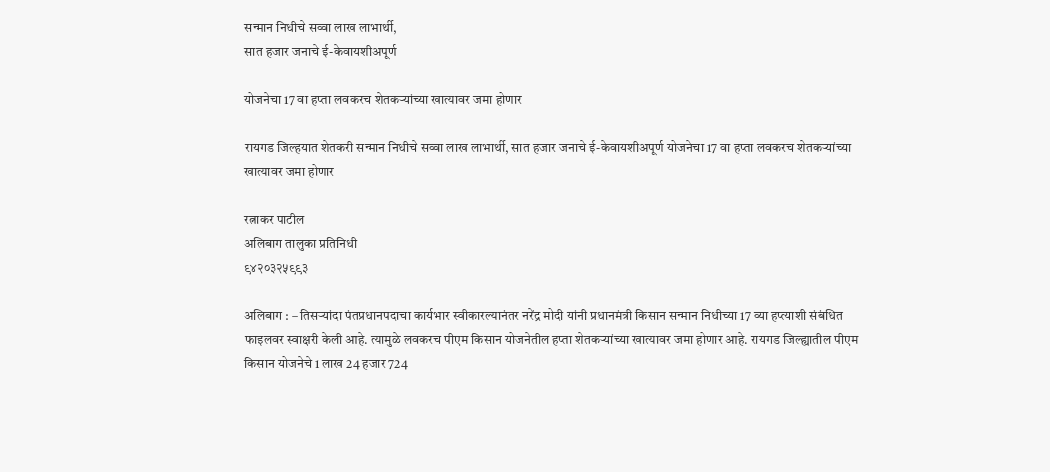सन्मान निधीचे सव्वा लाख लाभार्थी,
सात हजार जनाचे ई-केवायशीअपूर्ण

योजनेचा 17 वा हप्ता लवकरच शेतकऱ्यांच्या खात्यावर जमा होणार

रायगड जिल्हयात शेतकरी सन्मान निधीचे सव्वा लाख लाभार्थी, सात हजार जनाचे ई-केवायशीअपूर्ण योजनेचा 17 वा हप्ता लवकरच शेतकऱ्यांच्या खात्यावर जमा होणार

रत्नाकर पाटील
अलिबाग तालुका प्रतिनिधी
९४२०३२५९९३

अलिबाग : – तिसऱ्यांदा पंतप्रधानपदाचा कार्यभार स्वीकारल्यानंतर नरेंद्र मोदी यांनी प्रधानमंत्री किसान सन्मान निधीच्या 17 व्या हप्त्याशी संबंधित फाइलवर स्वाक्षरी केली आहे. त्यामुळे लवकरच पीएम किसान योजनेतील हप्ता शेतकऱ्यांच्या खात्यावर जमा होणार आहे. रायगड जिल्ह्यातील पीएम किसान योजनेचे 1 लाख 24 हजार 724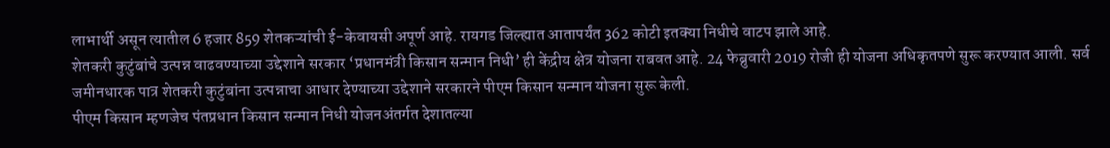लाभार्थी असून त्यातील 6 हजार 859 शेतकऱ्यांची ई-केवायसी अपूर्ण आहे. रायगड जिल्ह्यात आतापर्यंत 362 कोटी इतक्या निधीचे वाटप झाले आहे.
शेतकरी कुटुंबांचे उत्पन्न वाढवण्याच्या उद्देशाने सरकार ‘प्रधानमंत्री किसान सन्मान निधी’ ही केंद्रीय क्षेत्र योजना राबवत आहे. 24 फेब्रुवारी 2019 रोजी ही योजना अधिकृतपणे सुरू करण्यात आली. सर्व जमीनधारक पात्र शेतकरी कुटुंबांना उत्पन्नाचा आधार देण्याच्या उद्देशाने सरकारने पीएम किसान सन्मान योजना सुरू केली.
पीएम किसान म्हणजेच पंतप्रधान किसान सन्मान निधी योजनअंतर्गत देशातल्या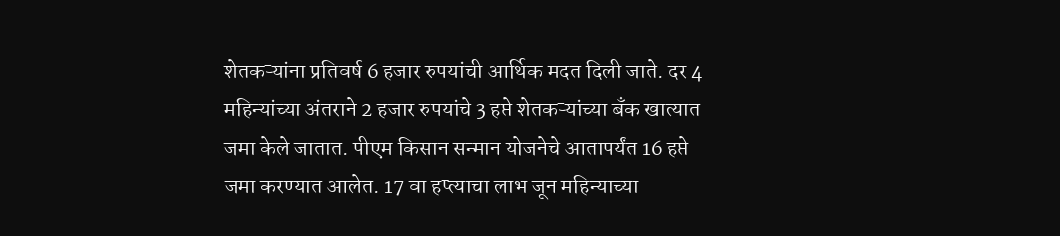शेतकऱ्यांना प्रतिवर्ष 6 हजार रुपयांची आर्थिक मदत दिली जाते. दर 4 महिन्यांच्या अंतराने 2 हजार रुपयांचे 3 हप्ते शेतकऱ्यांच्या बँक खात्यात जमा केले जातात. पीएम किसान सन्मान योजनेचे आतापर्यंत 16 हप्ते जमा करण्यात आलेत. 17 वा हप्त्याचा लाभ जून महिन्याच्या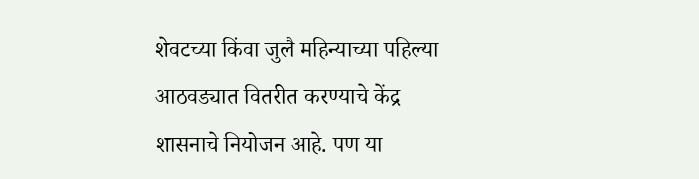शेवटच्या किंवा जुलै महिन्याच्या पहिल्या आठवड्यात वितरीत करण्याचे केंद्र शासनाचे नियोजन आहे. पण या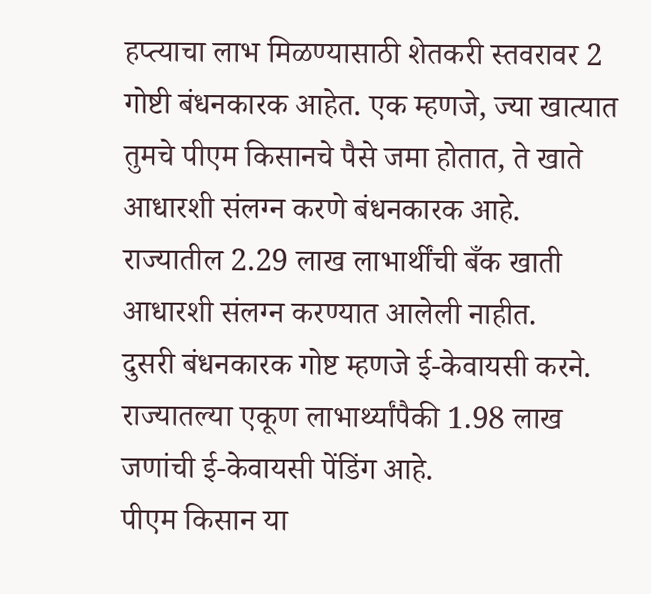हप्त्याचा लाभ मिळण्यासाठी शेतकरी स्तवरावर 2 गोष्टी बंधनकारक आहेत. एक म्हणजे, ज्या खात्यात तुमचे पीएम किसानचे पैसे जमा होतात, ते खाते आधारशी संलग्न करणे बंधनकारक आहे. राज्यातील 2.29 लाख लाभार्थींची बँक खाती आधारशी संलग्न करण्यात आलेली नाहीत.
दुसरी बंधनकारक गोष्ट म्हणजे ई-केवायसी करने. राज्यातल्या एकूण लाभार्थ्यांपैकी 1.98 लाख जणांची ई-केवायसी पेंडिंग आहे.
पीएम किसान या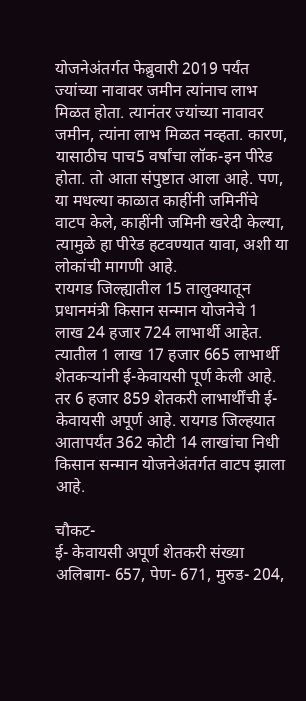योजनेअंतर्गत फेब्रुवारी 2019 पर्यंत ज्यांच्या नावावर जमीन त्यांनाच लाभ मिळत होता. त्यानंतर ज्यांच्या नावावर जमीन, त्यांना लाभ मिळत नव्हता. कारण, यासाठीच पाच5 वर्षांचा लॉक-इन पीरेड होता. तो आता संपुष्टात आला आहे. पण, या मधल्या काळात काहींनी जमिनींचे वाटप केले, काहींनी जमिनी खरेदी केल्या, त्यामुळे हा पीरेड हटवण्यात यावा, अशी या लोकांची मागणी आहे.
रायगड जिल्ह्यातील 15 तालुक्यातून प्रधानमंत्री किसान सन्मान योजनेचे 1 लाख 24 हजार 724 लाभार्थी आहेत. त्यातील 1 लाख 17 हजार 665 लाभार्थी शेतकऱ्यांनी ई-केवायसी पूर्ण केली आहे. तर 6 हजार 859 शेतकरी लाभार्थींची ई-केवायसी अपूर्ण आहे. रायगड जिल्हयात आतापर्यंत 362 कोटी 14 लाखांचा निधी किसान सन्मान योजनेअंतर्गत वाटप झाला आहे.

चौकट-
ई- केवायसी अपूर्ण शेतकरी संख्या
अलिबाग- 657, पेण- 671, मुरुड- 204,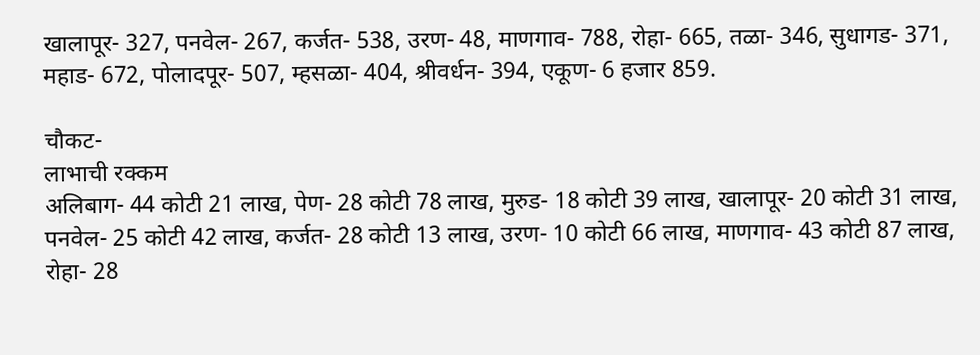खालापूर- 327, पनवेल- 267, कर्जत- 538, उरण- 48, माणगाव- 788, रोहा- 665, तळा- 346, सुधागड- 371, महाड- 672, पोलादपूर- 507, म्हसळा- 404, श्रीवर्धन- 394, एकूण- 6 हजार 859.

चौकट-
लाभाची रक्कम
अलिबाग- 44 कोटी 21 लाख, पेण- 28 कोटी 78 लाख, मुरुड- 18 कोटी 39 लाख, खालापूर- 20 कोटी 31 लाख, पनवेल- 25 कोटी 42 लाख, कर्जत- 28 कोटी 13 लाख, उरण- 10 कोटी 66 लाख, माणगाव- 43 कोटी 87 लाख, रोहा- 28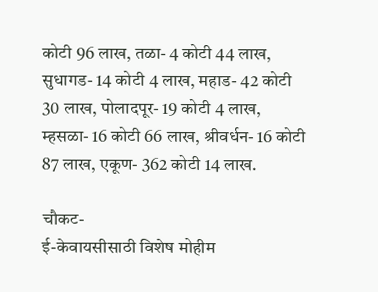कोटी 96 लाख, तळा- 4 कोटी 44 लाख, सुधागड- 14 कोटी 4 लाख, महाड- 42 कोटी 30 लाख, पोलादपूर- 19 कोटी 4 लाख, म्हसळा- 16 कोटी 66 लाख, श्रीवर्धन- 16 कोटी 87 लाख, एकूण- 362 कोटी 14 लाख.

चौकट-
ई-केवायसीसाठी विशेष मोहीम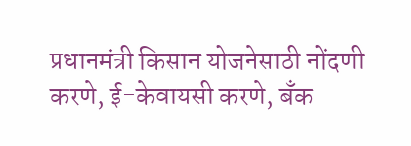प्रधानमंत्री किसान योजनेसाठी नोंदणी करणे, ई-केवायसी करणे, बँक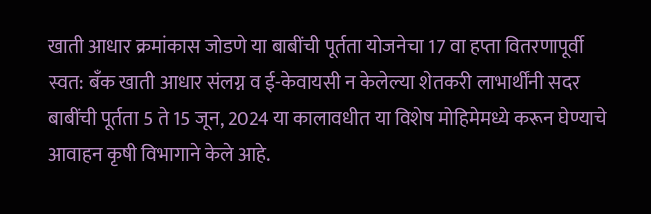खाती आधार क्रमांकास जोडणे या बाबींची पूर्तता योजनेचा 17 वा हप्ता वितरणापूर्वी स्वत: बँक खाती आधार संलग्न व ई-केवायसी न केलेल्या शेतकरी लाभार्थींनी सदर बाबींची पूर्तता 5 ते 15 जून, 2024 या कालावधीत या विशेष मोहिमेमध्ये करून घेण्याचे आवाहन कृषी विभागाने केले आहे.